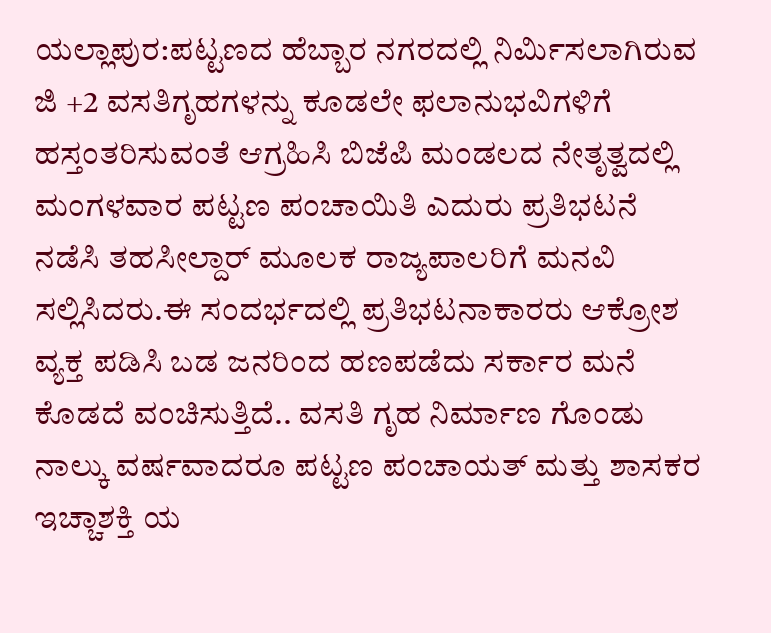ಯಲ್ಲಾಪುರ:ಪಟ್ಟಣದ ಹೆಬ್ಬಾರ ನಗರದಲ್ಲಿ ನಿರ್ಮಿಸಲಾಗಿರುವ ಜಿ +2 ವಸತಿಗೃಹಗಳನ್ನು ಕೂಡಲೇ ಫಲಾನುಭವಿಗಳಿಗೆ ಹಸ್ತಂತರಿಸುವಂತೆ ಆಗ್ರಹಿಸಿ ಬಿಜೆಪಿ ಮಂಡಲದ ನೇತೃತ್ವದಲ್ಲಿ ಮಂಗಳವಾರ ಪಟ್ಟಣ ಪಂಚಾಯಿತಿ ಎದುರು ಪ್ರತಿಭಟನೆ ನಡೆಸಿ ತಹಸೀಲ್ದಾರ್ ಮೂಲಕ ರಾಜ್ಯಪಾಲರಿಗೆ ಮನವಿ ಸಲ್ಲಿಸಿದರು.ಈ ಸಂದರ್ಭದಲ್ಲಿ ಪ್ರತಿಭಟನಾಕಾರರು ಆಕ್ರೋಶ ವ್ಯಕ್ತ ಪಡಿಸಿ ಬಡ ಜನರಿಂದ ಹಣಪಡೆದು ಸರ್ಕಾರ ಮನೆ ಕೊಡದೆ ವಂಚಿಸುತ್ತಿದೆ.. ವಸತಿ ಗೃಹ ನಿರ್ಮಾಣ ಗೊಂಡು ನಾಲ್ಕು ವರ್ಷವಾದರೂ ಪಟ್ಟಣ ಪಂಚಾಯತ್ ಮತ್ತು ಶಾಸಕರ ಇಚ್ಚಾಶಕ್ತಿ ಯ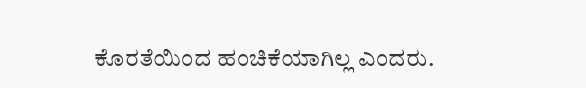ಕೊರತೆಯಿಂದ ಹಂಚಿಕೆಯಾಗಿಲ್ಲ ಎಂದರು.